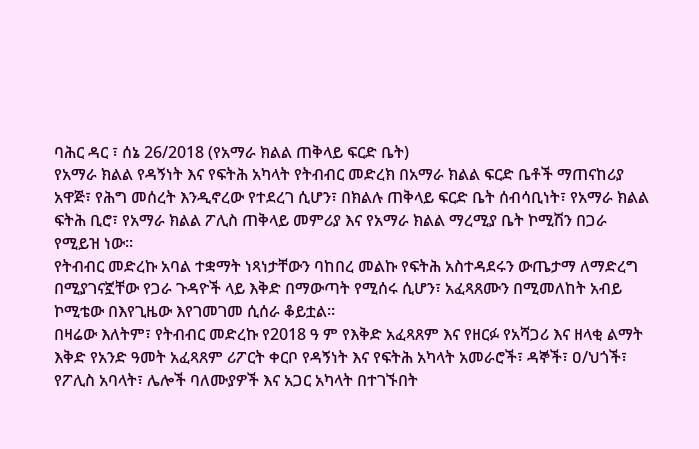ባሕር ዳር ፣ ሰኔ 26/2018 (የአማራ ክልል ጠቅላይ ፍርድ ቤት)
የአማራ ክልል የዳኝነት እና የፍትሕ አካላት የትብብር መድረክ በአማራ ክልል ፍርድ ቤቶች ማጠናከሪያ አዋጅ፣ የሕግ መሰረት እንዲኖረው የተደረገ ሲሆን፣ በክልሉ ጠቅላይ ፍርድ ቤት ሰብሳቢነት፣ የአማራ ክልል ፍትሕ ቢሮ፣ የአማራ ክልል ፖሊስ ጠቅላይ መምሪያ እና የአማራ ክልል ማረሚያ ቤት ኮሚሽን በጋራ የሚይዝ ነው።
የትብብር መድረኩ አባል ተቋማት ነጻነታቸውን ባከበረ መልኩ የፍትሕ አስተዳደሩን ውጤታማ ለማድረግ በሚያገናኟቸው የጋራ ጉዳዮች ላይ እቅድ በማውጣት የሚሰሩ ሲሆን፣ አፈጻጸሙን በሚመለከት አብይ ኮሚቴው በእየጊዜው እየገመገመ ሲሰራ ቆይቷል።
በዛሬው እለትም፣ የትብብር መድረኩ የ2018 ዓ ም የእቅድ አፈጻጸም እና የዘርፉ የአሻጋሪ እና ዘላቂ ልማት እቅድ የአንድ ዓመት አፈጻጸም ሪፖርት ቀርቦ የዳኝነት እና የፍትሕ አካላት አመራሮች፣ ዳኞች፣ ዐ/ህጎች፣ የፖሊስ አባላት፣ ሌሎች ባለሙያዎች እና አጋር አካላት በተገኙበት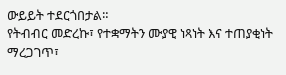ውይይት ተደርጎበታል።
የትብብር መድረኩ፣ የተቋማትን ሙያዊ ነጻነት እና ተጠያቂነት ማረጋገጥ፣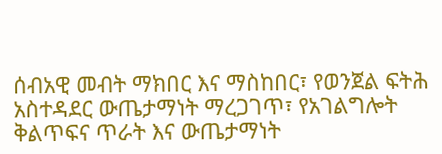ሰብአዊ መብት ማክበር እና ማስከበር፣ የወንጀል ፍትሕ አስተዳደር ውጤታማነት ማረጋገጥ፣ የአገልግሎት ቅልጥፍና ጥራት እና ውጤታማነት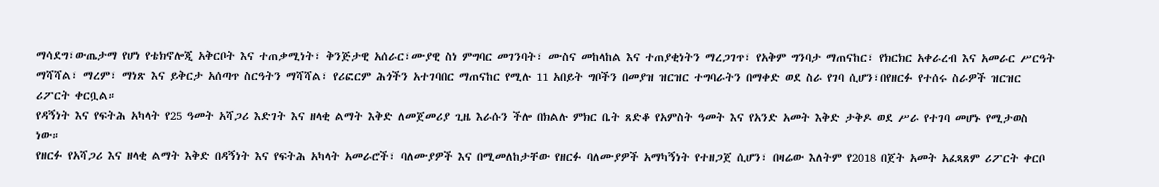ማሳደግ፣ውጤታማ የሆነ የቴክኖሎጂ አቅርቦት እና ተጠቃሚነት፣ ቅንጅታዊ አሰራር፣ሙያዊ ስነ ምግባር መገንባት፣ ሙስና መከላከል እና ተጠያቂነትን ማረጋገጥ፣ የአቅም ግንባታ ማጠናከር፣ የክርክር አቀራረብ እና አመራር ሥርዓት ማሻሻል፣ ማረም፣ ማነጽ እና ይቅርታ አሰጣጥ ስርዓትን ማሻሻል፣ የሪፎርም ሕጎችን አተገባበር ማጠናከር የሚሉ 11 አበይት ግቦችን በመያዝ ዝርዝር ተግባራትን በማቀድ ወደ ስራ የገባ ሲሆን፣በየዘርፉ የተሰሩ ስራዎች ዝርዝር ሪፖርት ቀርቧል።
የዳኝነት እና የፍትሕ አካላት የ25 ዓመት አሻጋሪ እድገት እና ዘላቂ ልማት እቅድ ለመጀመሪያ ጊዜ እራሱን ችሎ በክልሉ ምክር ቤት ጸድቆ የአምስት ዓመት እና የአንድ አመት እቅድ ታቅዶ ወደ ሥራ የተገባ መሆኑ የሚታወስ ነው።
የዘርፉ የአሻጋሪ እና ዘላቂ ልማት እቅድ በዳኝነት እና የፍትሕ አካላት አመራሮች፣ ባለሙያዎች እና በሚመለከታቸው የዘርፉ ባለሙያዎች አማካኝነት የተዘጋጀ ሲሆን፣ በዛሬው እለትም የ2018 በጀት አመት አፈጻጸም ሪፖርት ቀርቦ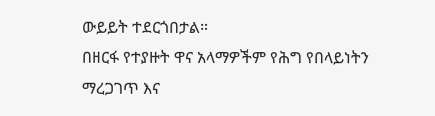ውይይት ተደርጎበታል።
በዘርፋ የተያዙት ዋና አላማዎችም የሕግ የበላይነትን ማረጋገጥ እና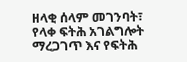ዘላቂ ሰላም መገንባት፣ የላቀ ፍትሕ አገልግሎት ማረጋገጥ እና የፍትሕ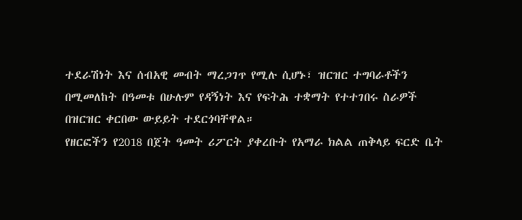ተደራሽነት እና ሰብአዊ መብት ማረጋገጥ የሚሉ ሲሆኑ፣ ዝርዝር ተግባራቶችን በሚመለከት በዓመቱ በሁሉም የዳኝነት እና የፍትሕ ተቋማት የተተገበሩ ስራዎች በዝርዝር ቀርበው ውይይት ተደርጎባቸዋል።
የዘርፎችን የ2018 በጀት ዓመት ሪፖርት ያቀረቡት የአማራ ክልል ጠቅላይ ፍርድ ቤት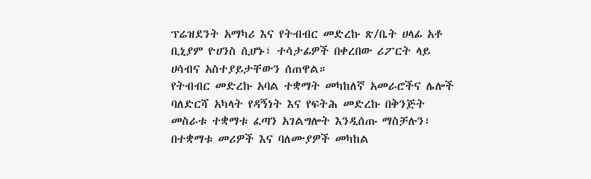ፕሬዝደንት አማካሪ እና የትብብር መድረኩ ጽ/ቤት ሀላፊ አቶ ቢኒያም ዮሀንስ ሲሆኑ፣ ተሳታፊዎች በቀረበው ሪፖርት ላይ ሀሳብና አስተያይታቸውን ሰጠዋል።
የትብብር መድረኩ አባል ተቋማት መካከለኛ አመራሮችና ሌሎች ባለድርሻ አካላት የዳኝነት እና የፍትሕ መድረኩ በቅንጅት መስራቱ ተቋማቱ ፈጣን አገልግሎት እንዲሰጡ ማስቻሉን፣ በተቋማቱ መሪዎች እና ባለሙያዎች መካከል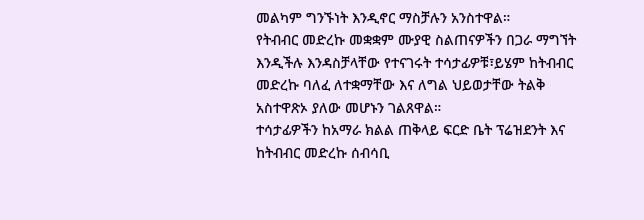መልካም ግንኙነት እንዲኖር ማስቻሉን አንስተዋል።
የትብብር መድረኩ መቋቋም ሙያዊ ስልጠናዎችን በጋራ ማግኘት እንዲችሉ እንዳስቻላቸው የተናገሩት ተሳታፊዎቹ፣ይሄም ከትብብር መድረኩ ባለፈ ለተቋማቸው እና ለግል ህይወታቸው ትልቅ አስተዋጽኦ ያለው መሆኑን ገልጸዋል።
ተሳታፊዎችን ከአማራ ክልል ጠቅላይ ፍርድ ቤት ፕሬዝደንት እና ከትብብር መድረኩ ሰብሳቢ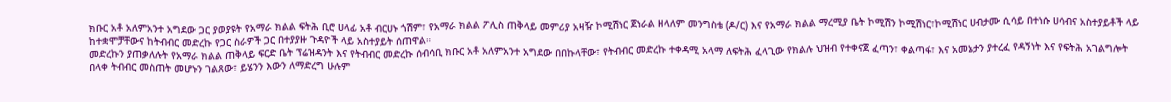ክቡር አቶ አለምአንተ አግደው ጋር ያወያዩት የአማራ ክልል ፍትሕ ቢሮ ሀላፊ አቶ ብርሀኑ ጎሽም፣ የአማራ ክልል ፖሊስ ጠቅላይ መምሪያ አዛዥ ኮሚሽነር ጀነራል ዘላለም መንግስቴ (ዶ/ር) እና የአማራ ክልል ማረሚያ ቤት ኮሚሽን ኮሚሽነር፣ኮሚሽነር ሀብታሙ ሲሳይ በተነሱ ሀሳብና አስተያይቶች ላይ ከተቋሞቻቸውና ከትብብር መድረኩ የጋር ስራዎች ጋር በተያያዙ ጉዳዮች ላይ አስተያይት ሰጠዋል።
መድረኩን ያጠቃለሉት የአማራ ክልል ጠቅላይ ፍርድ ቤት ፕሬዝዳንት እና የትብብር መድረኩ ሰብሳቢ ክቡር አቶ አለምአንተ አግደው በበኩላቸው፣ የትብብር መድረኩ ተቀዳሚ አላማ ለፍትሕ ፈላጊው የክልሉ ህዝብ የተቀናጀ ፈጣን፣ ቀልጣፋ፣ እና አመኔታን ያተረፈ የዳኝነት እና የፍትሕ አገልግሎት በላቀ ትብብር መስጠት መሆኑን ገልጸው፣ ይሄንን እውን ለማድረግ ሁሉም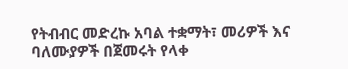የትብብር መድረኩ አባል ተቋማት፣ መሪዎች እና ባለሙያዎች በጀመሩት የላቀ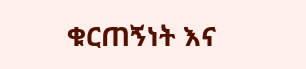ቁርጠኝነት እና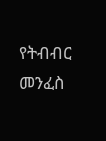የትብብር መንፈስ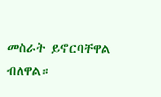መስራት ይኖርባቸዋል ብለዋል።